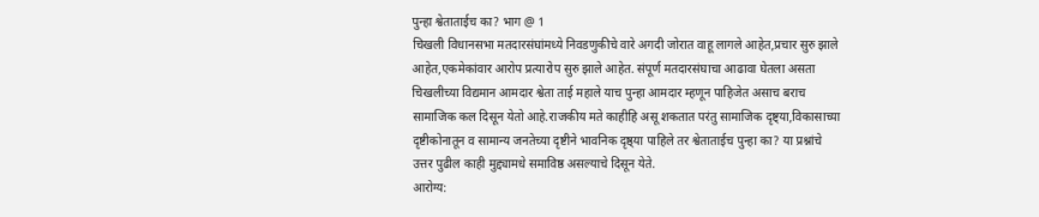पुन्हा श्वेताताईच का? भाग @ 1
चिखली विधानसभा मतदारसंघांमध्ये निवडणुकीचे वारे अगदी जोरात वाहू लागले आहेत,प्रचार सुरु झाले आहेत,एकमेकांवार आरोप प्रत्यारोप सुरु झाले आहेत. संपूर्ण मतदारसंघाचा आढावा घेतला असता चिखलीच्या विद्यमान आमदार श्वेता ताई महाले याच पुन्हा आमदार म्हणून पाहिजेत असाच बराच सामाजिक कल दिसून येतो आहे.राजकीय मते काहीहि असू शकतात परंतु सामाजिक दृष्ट्या,विकासाच्या दृष्टीकोनातून व सामान्य जनतेच्या दृष्टीने भावनिक दृष्ठ्या पाहिले तर श्वेताताईच पुन्हा का? या प्रश्नांचे उत्तर पुढील काही मुद्द्यामधे समाविष्ठ असल्याचे दिसून येते.
आरोग्य: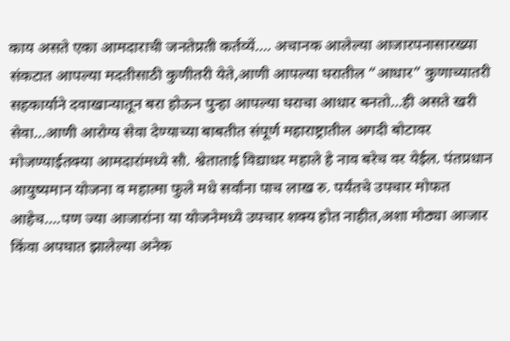काय असते एका आमदाराची जनतेप्रती कर्तव्यें…. अचानक आलेल्या आजारपनासारख्या संकटात आपल्या मदतीसाठी कुणीतरी येते,आणी आपल्या घरातील “आधार” कुणाच्यातरी सहकार्याने दवाखान्यातून बरा होऊन पुन्हा आपल्या घराचा आधार बनतो…ही असते खरी सेवा…आणी आरोग्य सेवा देण्याच्या बाबतीत संपूर्ण महाराष्ट्रातील अगदी बोटावर मोजण्याईतक्या आमदारांमध्ये सौ. श्वेताताई विद्याधर महाले हे नाव बरेच वर येईल. पंतप्रधान आयुष्यमान योजना व महात्मा फुले मधे सर्वांना पाच लाख रु. पर्यंतचे उपचार मोफत आहेच….पण ज्या आजारांना या योजनेमध्ये उपचार शक्य होत नाहीत,अशा मोठ्या आजार किंवा अपघात झालेल्या अनेक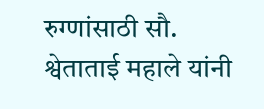रुग्णांसाठी सौ. श्वेताताई महाले यांनी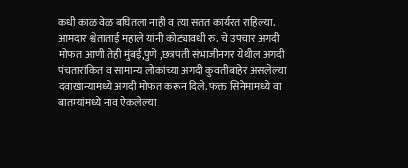कधी काळ वेळ बघितला नाही व त्या सतत कार्यरत राहिल्या.
आमदार श्वेताताई महाले यांनी कोट्यावधी रु. चे उपचार अगदी मोफत आणी तेही मुंबई,पुणे ,छत्रपती संभाजीनगर येथील अगदी पंचतारांकित व सामान्य लोकांच्या अगदी कुवतीबाहेर असलेल्या दवाखान्यामध्ये अगदी मोफत करून दिले. फक्त सिनेमामध्ये वा बातम्यांमध्ये नाव ऐकलेल्या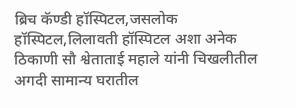ब्रिच कॅण्डी हॉस्पिटल,जसलोक हॉस्पिटल,लिलावती हॉस्पिटल अशा अनेक ठिकाणी सौ श्वेताताई महाले यांनी चिखलीतील अगदी सामान्य घरातील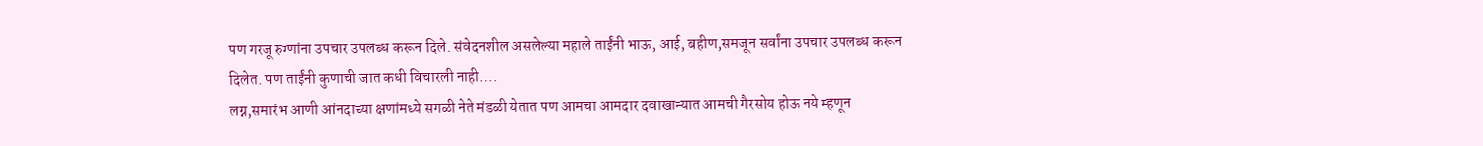पण गरजू रुग्णांना उपचार उपलब्ध करून दिले. संवेदनशील असलेल्या महाले ताईंनी भाऊ, आई, बहीण,समजून सर्वांना उपचार उपलब्ध करून दिलेत. पण ताईंनी कुणाची जात कधी विचारली नाही….
लग्न,समारंभ आणी आंनदाच्या क्षणांमध्ये सगळी नेते मंडळी येतात पण आमचा आमदार दवाखान्यात आमची गैरसोय होऊ नये म्हणून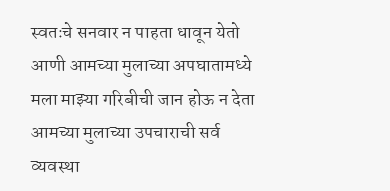स्वतःचे सनवार न पाहता धावून येतो आणी आमच्या मुलाच्या अपघातामध्ये मला माझ्या गरिबीची जान होऊ न देता आमच्या मुलाच्या उपचाराची सर्व व्यवस्था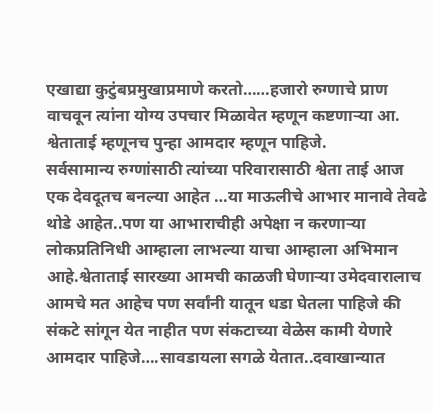एखाद्या कुटुंबप्रमुखाप्रमाणे करतो……हजारो रुग्णाचे प्राण वाचवून त्यांना योग्य उपचार मिळावेत म्हणून कष्टणाऱ्या आ. श्वेताताई म्हणूनच पुन्हा आमदार म्हणून पाहिजे.
सर्वसामान्य रुग्णांसाठी त्यांच्या परिवारासाठी श्वेता ताई आज एक देवदूतच बनल्या आहेत …या माऊलीचे आभार मानावे तेवढे थोडे आहेत..पण या आभाराचीही अपेक्षा न करणाऱ्या लोकप्रतिनिधी आम्हाला लाभल्या याचा आम्हाला अभिमान आहे.श्वेताताई सारख्या आमची काळजी घेणाऱ्या उमेदवारालाच आमचे मत आहेच पण सर्वांनी यातून धडा घेतला पाहिजे की संकटे सांगून येत नाहीत पण संकटाच्या वेळेस कामी येणारे आमदार पाहिजे….सावडायला सगळे येतात..दवाखान्यात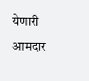येणारी आमदार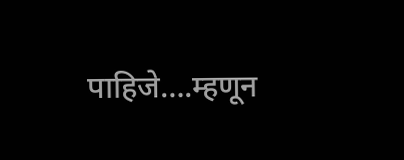पाहिजे….म्हणून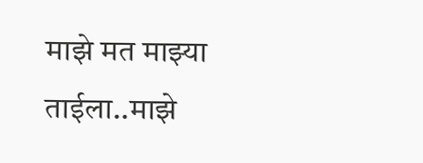माझे मत माझ्या ताईला..माझे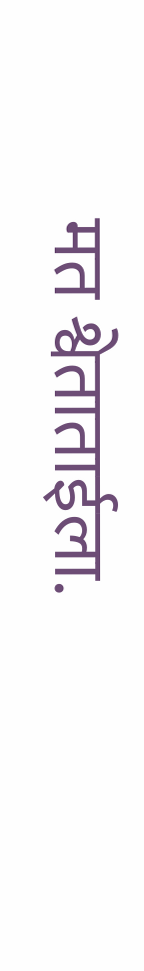मत श्वेताताईला.